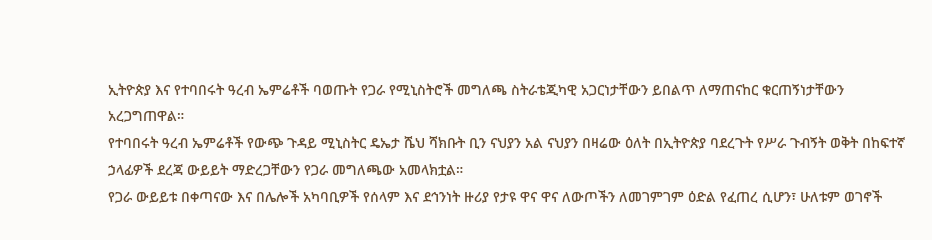ኢትዮጵያ እና የተባበሩት ዓረብ ኤምሬቶች ባወጡት የጋራ የሚኒስትሮች መግለጫ ስትራቴጂካዊ አጋርነታቸውን ይበልጥ ለማጠናከር ቁርጠኝነታቸውን አረጋግጠዋል።
የተባበሩት ዓረብ ኤምሬቶች የውጭ ጉዳይ ሚኒስትር ዴኤታ ሼህ ሻክቡት ቢን ናህያን አል ናህያን በዛሬው ዕለት በኢትዮጵያ ባደረጉት የሥራ ጉብኝት ወቅት በከፍተኛ ኃላፊዎች ደረጃ ውይይት ማድረጋቸውን የጋራ መግለጫው አመላክቷል።
የጋራ ውይይቱ በቀጣናው እና በሌሎች አካባቢዎች የሰላም እና ደኅንነት ዙሪያ የታዩ ዋና ዋና ለውጦችን ለመገምገም ዕድል የፈጠረ ሲሆን፣ ሁለቱም ወገኖች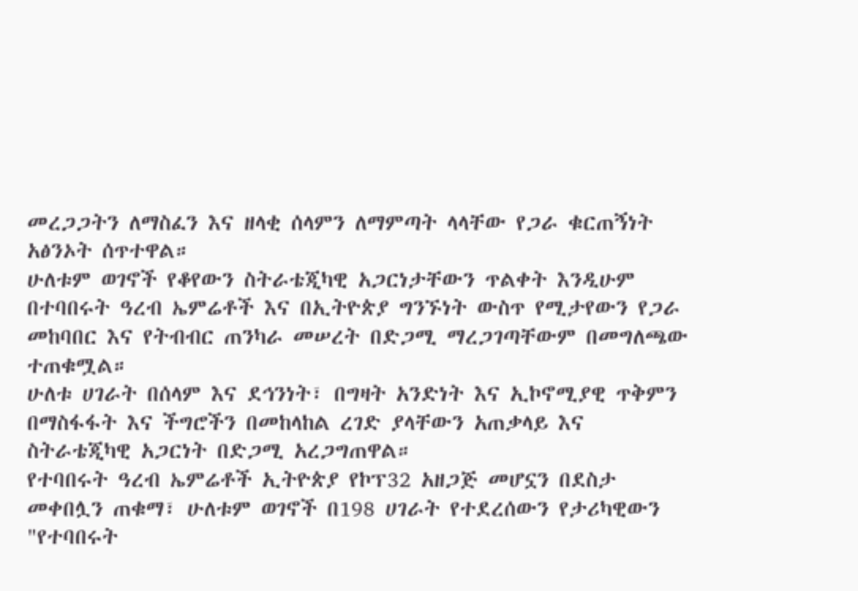መረጋጋትን ለማስፈን እና ዘላቂ ሰላምን ለማምጣት ላላቸው የጋራ ቁርጠኝነት አፅንኦት ሰጥተዋል።
ሁለቱም ወገኖች የቆየውን ስትራቴጂካዊ አጋርነታቸውን ጥልቀት እንዲሁም በተባበሩት ዓረብ ኤምሬቶች እና በኢትዮጵያ ግንኙነት ውስጥ የሚታየውን የጋራ መከባበር እና የትብብር ጠንካራ መሠረት በድጋሚ ማረጋገጣቸውም በመግለጫው ተጠቁሟል።
ሁለቱ ሀገራት በሰላም እና ደኅንነት፣ በግዛት አንድነት እና ኢኮኖሚያዊ ጥቅምን በማስፋፋት እና ችግሮችን በመከላከል ረገድ ያላቸውን አጠቃላይ እና ስትራቴጂካዊ አጋርነት በድጋሚ አረጋግጠዋል።
የተባበሩት ዓረብ ኤምሬቶች ኢትዮጵያ የኮፕ32 አዘጋጅ መሆኗን በደስታ መቀበሏን ጠቁማ፣ ሁለቱም ወገኖች በ198 ሀገራት የተደረሰውን የታሪካዊውን "የተባበሩት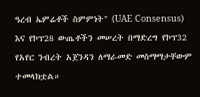ዓረብ ኤምሬቶች ስምምነት" (UAE Consensus) እና የኮፕ28 ውጤቶችን መሠረት በማድረግ የኮፕ32 የአየር ንብረት አጀንዳን ለማራመድ መስማማታቸውም ተመላክቷል።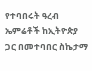የተባበሩት ዓረብ ኤምሬቶች ከኢትዮጵያ ጋር በመተባበር ስኬታማ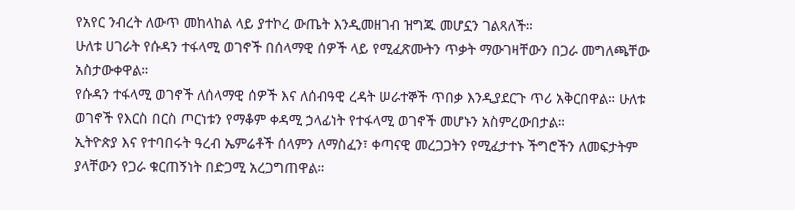የአየር ንብረት ለውጥ መከላከል ላይ ያተኮረ ውጤት እንዲመዘገብ ዝግጁ መሆኗን ገልጻለች።
ሁለቱ ሀገራት የሱዳን ተፋላሚ ወገኖች በሰላማዊ ሰዎች ላይ የሚፈጽሙትን ጥቃት ማውገዛቸውን በጋራ መግለጫቸው አስታውቀዋል።
የሱዳን ተፋላሚ ወገኖች ለሰላማዊ ሰዎች እና ለሰብዓዊ ረዳት ሠራተኞች ጥበቃ እንዲያደርጉ ጥሪ አቅርበዋል። ሁለቱ ወገኖች የእርስ በርስ ጦርነቱን የማቆም ቀዳሚ ኃላፊነት የተፋላሚ ወገኖች መሆኑን አስምረውበታል።
ኢትዮጵያ እና የተባበሩት ዓረብ ኤምሬቶች ሰላምን ለማስፈን፣ ቀጣናዊ መረጋጋትን የሚፈታተኑ ችግሮችን ለመፍታትም ያላቸውን የጋራ ቁርጠኝነት በድጋሚ አረጋግጠዋል።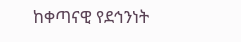ከቀጣናዊ የደኅንነት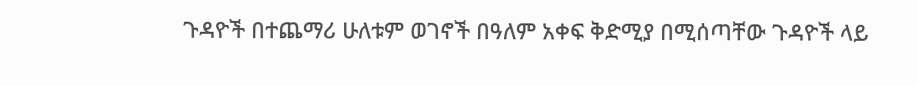ጉዳዮች በተጨማሪ ሁለቱም ወገኖች በዓለም አቀፍ ቅድሚያ በሚሰጣቸው ጉዳዮች ላይ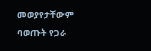መወያየታቸውም ባወጡት የጋራ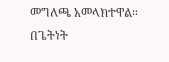መግለጫ አመላክተዋል።
በጌትነት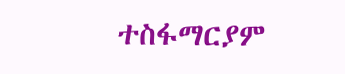ተስፋማርያም